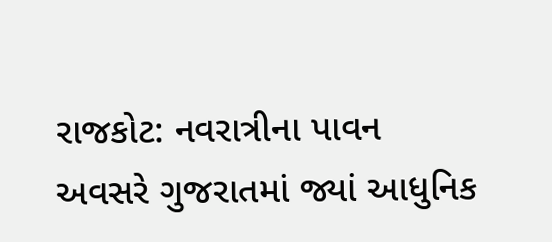રાજકોટ: નવરાત્રીના પાવન અવસરે ગુજરાતમાં જ્યાં આધુનિક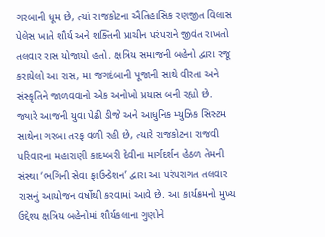ગરબાની ધૂમ છે, ત્યાં રાજકોટના ઐતિહાસિક રણજીત વિલાસ પેલેસ ખાતે શૌર્ય અને શક્તિની પ્રાચીન પરંપરાને જીવંત રાખતો તલવાર રાસ યોજાયો હતો. ક્ષત્રિય સમાજની બહેનો દ્વારા રજૂ કરાયેલો આ રાસ, મા જગદંબાની પૂજાની સાથે વીરતા અને સંસ્કૃતિને જાળવવાનો એક અનોખો પ્રયાસ બની રહ્યો છે.
જ્યારે આજની યુવા પેઢી ડીજે અને આધુનિક મ્યુઝિક સિસ્ટમ સાથેના ગરબા તરફ વળી રહી છે, ત્યારે રાજકોટના રાજવી પરિવારના મહારાણી કાદમ્બરી દેવીના માર્ગદર્શન હેઠળ તેમની સંસ્થા ‘ભગિની સેવા ફાઉન્ડેશન’ દ્વારા આ પરંપરાગત તલવાર રાસનું આયોજન વર્ષોથી કરવામાં આવે છે. આ કાર્યક્રમનો મુખ્ય ઉદ્દેશ્ય ક્ષત્રિય બહેનોમાં શૌર્યકલાના ગુણોને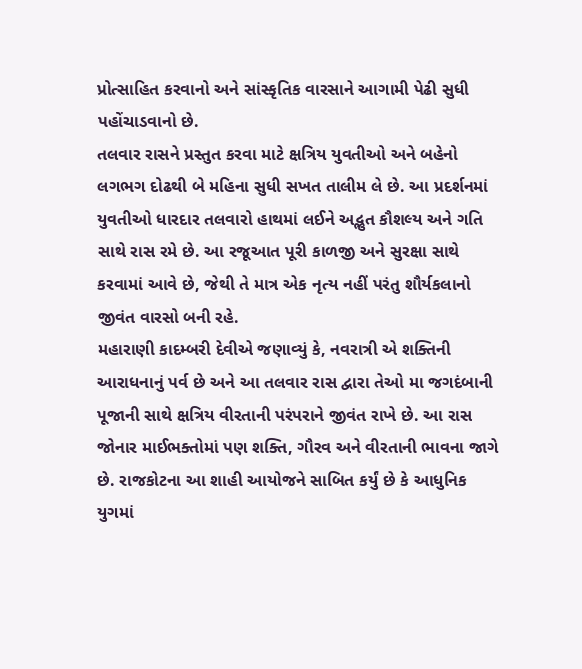પ્રોત્સાહિત કરવાનો અને સાંસ્કૃતિક વારસાને આગામી પેઢી સુધી પહોંચાડવાનો છે.
તલવાર રાસને પ્રસ્તુત કરવા માટે ક્ષત્રિય યુવતીઓ અને બહેનો લગભગ દોઢથી બે મહિના સુધી સખત તાલીમ લે છે. આ પ્રદર્શનમાં યુવતીઓ ધારદાર તલવારો હાથમાં લઈને અદ્ભુત કૌશલ્ય અને ગતિ સાથે રાસ રમે છે. આ રજૂઆત પૂરી કાળજી અને સુરક્ષા સાથે કરવામાં આવે છે, જેથી તે માત્ર એક નૃત્ય નહીં પરંતુ શૌર્યકલાનો જીવંત વારસો બની રહે.
મહારાણી કાદમ્બરી દેવીએ જણાવ્યું કે, નવરાત્રી એ શક્તિની આરાધનાનું પર્વ છે અને આ તલવાર રાસ દ્વારા તેઓ મા જગદંબાની પૂજાની સાથે ક્ષત્રિય વીરતાની પરંપરાને જીવંત રાખે છે. આ રાસ જોનાર માઈભક્તોમાં પણ શક્તિ, ગૌરવ અને વીરતાની ભાવના જાગે છે. રાજકોટના આ શાહી આયોજને સાબિત કર્યું છે કે આધુનિક યુગમાં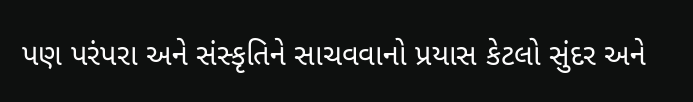પણ પરંપરા અને સંસ્કૃતિને સાચવવાનો પ્રયાસ કેટલો સુંદર અને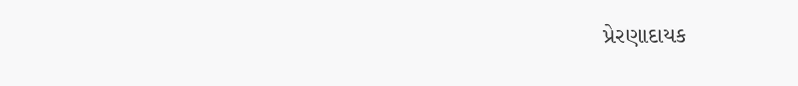પ્રેરણાદાયક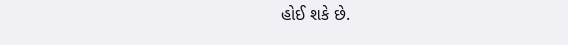હોઈ શકે છે.